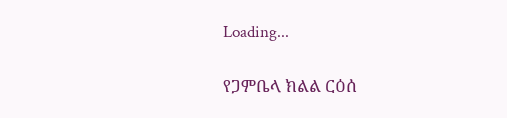Loading...

የጋምቤላ ክልል ርዕሰ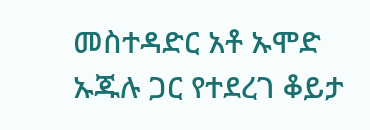መስተዳድር አቶ ኡሞድ ኡጁሉ ጋር የተደረገ ቆይታ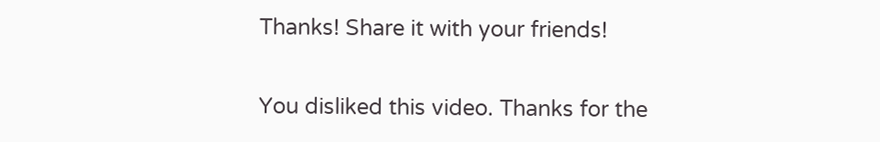Thanks! Share it with your friends!

You disliked this video. Thanks for the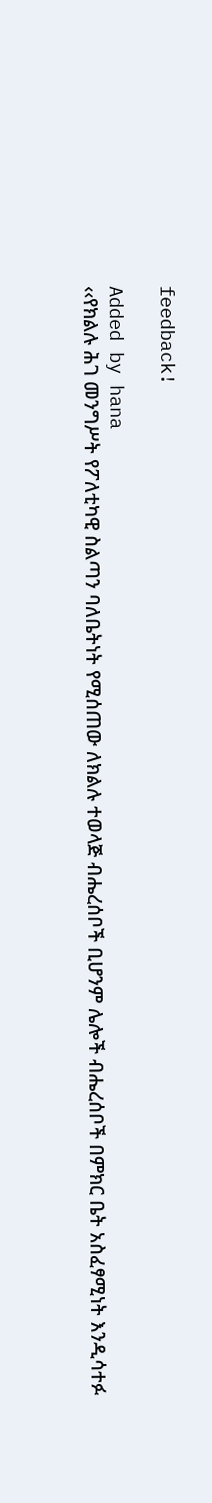feedback!

Added by hana
‹‹የክልሉ ሕገ መንግሥት የፖለቲካዊ ስልጣን ባለቤትነት የሚሰጠው ለክልሉ ተወላጅ ብሔረሰቦች ቢሆንም ሌሎች ብሔረሰቦች በምክር ቤት አስፈፃሚነት እንዲሳተፉ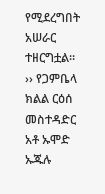የሚደረግበት አሠራር ተዘርግቷል፡፡›› የጋምቤላ ክልል ርዕሰ መስተዳድር አቶ ኡሞድ ኡጁሉ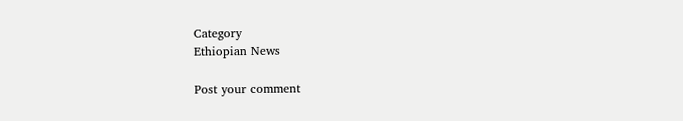Category
Ethiopian News

Post your comment